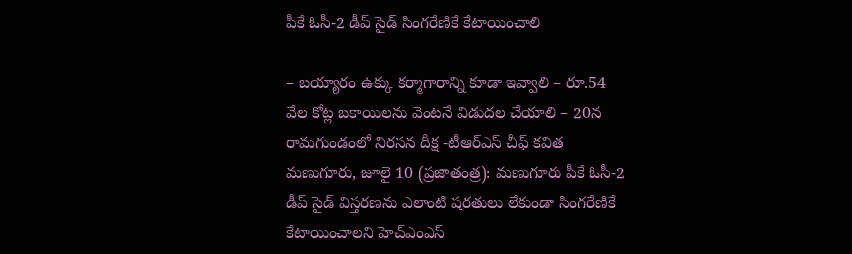పీకే ఓసీ-2 డీప్ సైడ్ సింగరేణికే కేటాయించాలి

– బయ్యారం ఉక్కు కర్మాగారాన్ని కూడా ఇవ్వాలి – రూ.54 వేల కోట్ల బకాయిలను వెంటనే విడుదల చేయాలి – 20న రామగుండంలో నిరసన దీక్ష -టీఆర్ఎస్ చీఫ్ కవిత మణుగూరు, జూలై 10 (ప్రజాతంత్ర): మణుగూరు పీకే ఓసీ-2 డీప్ సైడ్ విస్తరణను ఎలాంటి షరతులు లేకుండా సింగరేణికే కేటాయించాలని హెచ్ఎంఎస్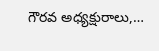గౌరవ అధ్యక్షురాలు,…